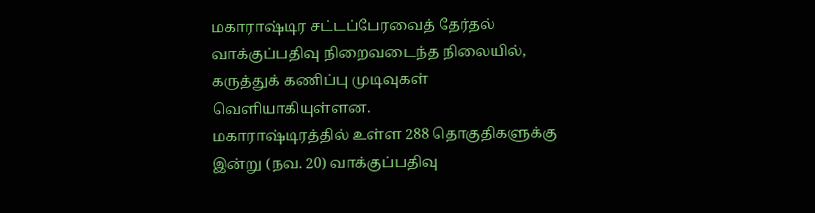மகாராஷ்டிர சட்டப்பேரவைத் தேர்தல் வாக்குப்பதிவு நிறைவடைந்த நிலையில், கருத்துக் கணிப்பு முடிவுகள் வெளியாகியுள்ளன.
மகாராஷ்டிரத்தில் உள்ள 288 தொகுதிகளுக்கு இன்று (நவ. 20) வாக்குப்பதிவு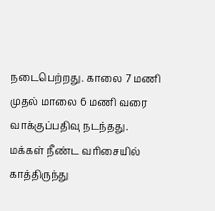நடைபெற்றது. காலை 7 மணி முதல் மாலை 6 மணி வரை வாக்குப்பதிவு நடந்தது. மக்கள் நீண்ட வரிசையில் காத்திருந்து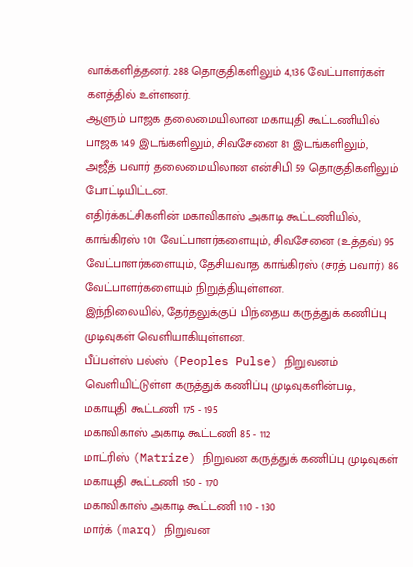வாக்களித்தனர். 288 தொகுதிகளிலும் 4,136 வேட்பாளர்கள் களத்தில் உள்ளனர்.
ஆளும் பாஜக தலைமையிலான மகாயுதி கூட்டணியில் பாஜக 149 இடங்களிலும், சிவசேனை 81 இடங்களிலும், அஜீத் பவார் தலைமையிலான என்சிபி 59 தொகுதிகளிலும் போட்டியிட்டன.
எதிர்க்கட்சிகளின் மகாவிகாஸ் அகாடி கூட்டணியில், காங்கிரஸ் 101 வேட்பாளர்களையும், சிவசேனை (உத்தவ்) 95 வேட்பாளர்களையும், தேசியவாத காங்கிரஸ் (சரத் பவார்) 86 வேட்பாளர்களையும் நிறுத்தியுள்ளன.
இந்நிலையில், தேர்தலுக்குப் பிந்தைய கருத்துக் கணிப்பு முடிவுகள் வெளியாகியுள்ளன.
பீப்பள்ஸ் பல்ஸ் (Peoples Pulse) நிறுவனம் வெளியிட்டுள்ள கருத்துக் கணிப்பு முடிவுகளின்படி,
மகாயுதி கூட்டணி 175 - 195
மகாவிகாஸ் அகாடி கூட்டணி 85 - 112
மாட்ரிஸ் (Matrize) நிறுவன கருத்துக் கணிப்பு முடிவுகள்
மகாயுதி கூட்டணி 150 - 170
மகாவிகாஸ் அகாடி கூட்டணி 110 - 130
மார்க் (marq) நிறுவன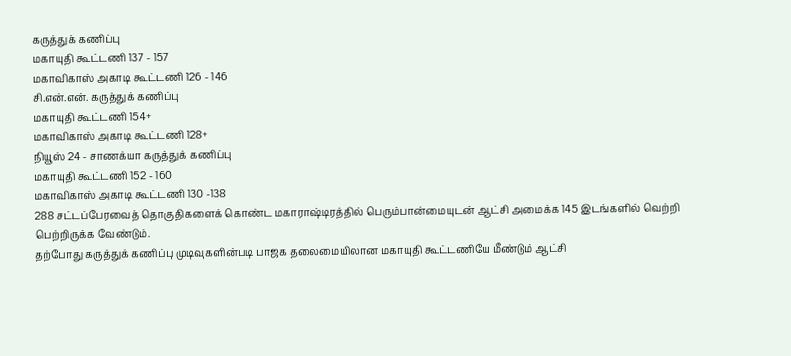கருத்துக் கணிப்பு
மகாயுதி கூட்டணி 137 - 157
மகாவிகாஸ் அகாடி கூட்டணி 126 - 146
சி.என்.என். கருத்துக் கணிப்பு
மகாயுதி கூட்டணி 154+
மகாவிகாஸ் அகாடி கூட்டணி 128+
நியூஸ் 24 - சாணக்யா கருத்துக் கணிப்பு
மகாயுதி கூட்டணி 152 - 160
மகாவிகாஸ் அகாடி கூட்டணி 130 -138
288 சட்டப்பேரவைத் தொகுதிகளைக் கொண்ட மகாராஷ்டிரத்தில் பெரும்பான்மையுடன் ஆட்சி அமைக்க 145 இடங்களில் வெற்றி பெற்றிருக்க வேண்டும்.
தற்போது கருத்துக் கணிப்பு முடிவுகளின்படி பாஜக தலைமையிலான மகாயுதி கூட்டணியே மீண்டும் ஆட்சி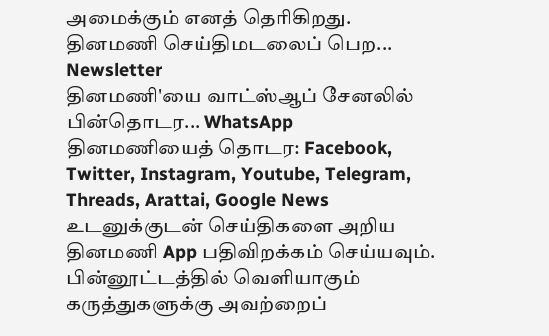அமைக்கும் எனத் தெரிகிறது.
தினமணி செய்திமடலைப் பெற... Newsletter
தினமணி'யை வாட்ஸ்ஆப் சேனலில் பின்தொடர... WhatsApp
தினமணியைத் தொடர: Facebook, Twitter, Instagram, Youtube, Telegram, Threads, Arattai, Google News
உடனுக்குடன் செய்திகளை அறிய தினமணி App பதிவிறக்கம் செய்யவும்.
பின்னூட்டத்தில் வெளியாகும் கருத்துகளுக்கு அவற்றைப்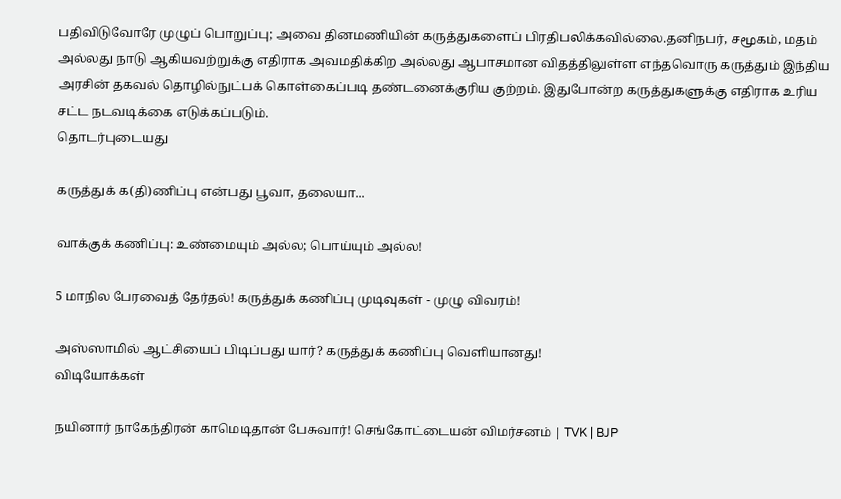பதிவிடுவோரே முழுப் பொறுப்பு; அவை தினமணியின் கருத்துகளைப் பிரதிபலிக்கவில்லை.தனிநபர், சமூகம், மதம் அல்லது நாடு ஆகியவற்றுக்கு எதிராக அவமதிக்கிற அல்லது ஆபாசமான விதத்திலுள்ள எந்தவொரு கருத்தும் இந்திய அரசின் தகவல் தொழில்நுட்பக் கொள்கைப்படி தண்டனைக்குரிய குற்றம். இதுபோன்ற கருத்துகளுக்கு எதிராக உரிய சட்ட நடவடிக்கை எடுக்கப்படும்.
தொடர்புடையது

கருத்துக் க(தி)ணிப்பு என்பது பூவா, தலையா...

வாக்குக் கணிப்பு: உண்மையும் அல்ல; பொய்யும் அல்ல!

5 மாநில பேரவைத் தேர்தல்! கருத்துக் கணிப்பு முடிவுகள் - முழு விவரம்!

அஸ்ஸாமில் ஆட்சியைப் பிடிப்பது யார்? கருத்துக் கணிப்பு வெளியானது!
விடியோக்கள்

நயினார் நாகேந்திரன் காமெடிதான் பேசுவார்! செங்கோட்டையன் விமர்சனம் | TVK | BJP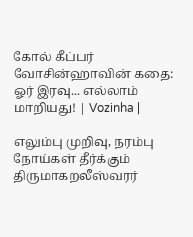கோல் கீப்பர் வோசின்ஹாவின் கதை: ஓர் இரவு... எல்லாம் மாறியது! | Vozinha |

எலும்பு முறிவு, நரம்பு நோய்கள் தீர்க்கும் திருமாகறலீஸ்வரர்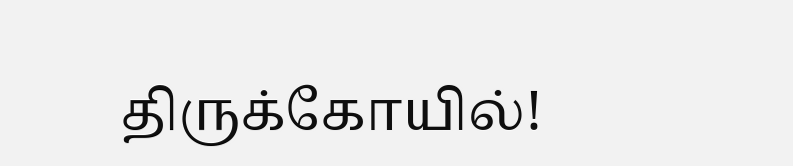திருக்கோயில்!